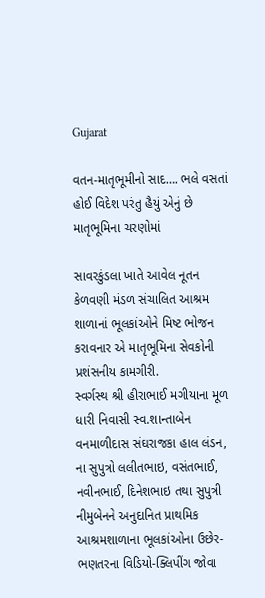Gujarat

વતન-માતૃભૂમીનો સાદ…. ભલે વસતાં હોઈ વિદેશ પરંતુ હૈયું એનું છે માતૃભૂમિના ચરણોમાં

સાવરકુંડલા ખાતે આવેલ નૂતન કેળવણી મંડળ સંચાલિત આશ્રમ શાળાનાં ભૂલકાંઓને મિષ્ટ ભોજન કરાવનાર એ માતૃભૂમિના સેવકોની પ્રશંસનીય કામગીરી.
સ્વર્ગસ્થ શ્રી હીરાભાઈ મગીયાના મૂળ ધારી નિવાસી સ્વ.શાન્તાબેન વનમાળીદાસ સંઘરાજકા હાલ લંડન, ના સુપુત્રો લલીતભાઇ, વસંતભાઈ, નવીનભાઈ, દિનેશભાઇ તથા સુપુત્રી નીમુબેનને અનુદાનિત પ્રાથમિક આશ્રમશાળાના ભૂલકાંઓના ઉછેર-ભણતરના વિડિયો-ક્લિપીંગ જોવા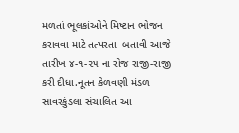મળતાં ભૂલકાંઓને‌ મિષ્ટાન ભોજન કરાવવા માટે તત્પરતા  બતાવી આજે તારીખ ૪-૧-૨૫ ના રોજ રાજી-રાજી કરી દીધા.નૂતન કેળવણી મંડળ સાવરકુંડલા સંચાલિત આ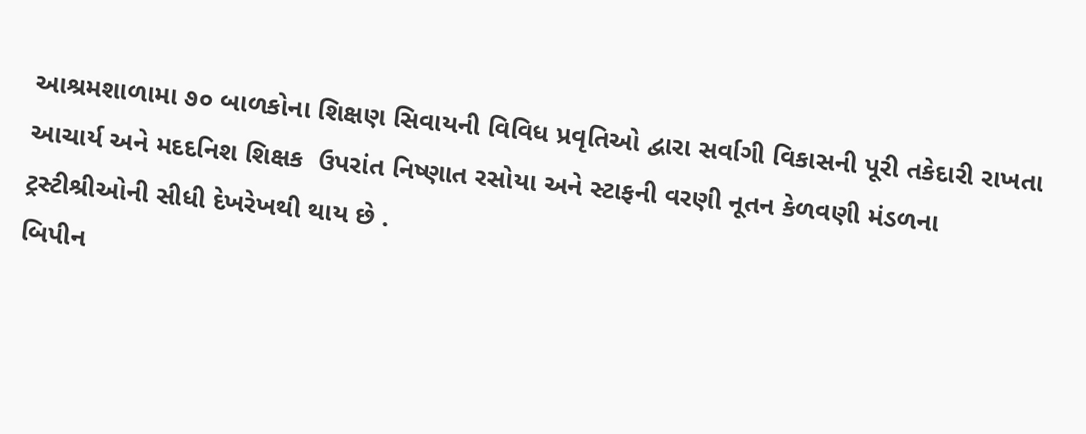આશ્રમશાળામા ૭૦ બાળકોના શિક્ષણ સિવાયની વિવિધ પ્રવૃતિઓ દ્વારા સર્વાગી વિકાસની પૂરી તકેદારી રાખતા આચાર્ય અને મદદનિશ શિક્ષક  ઉપરાંત નિષ્ણાત રસોયા અને સ્ટાફની વરણી નૂતન કેળવણી મંડળના ટ્રસ્ટીશ્રીઓની સીધી દેખરેખથી થાય છે .
બિપીન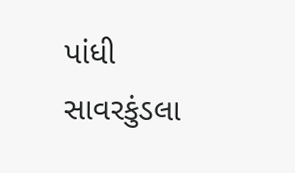પાંધી સાવરકુંડલા